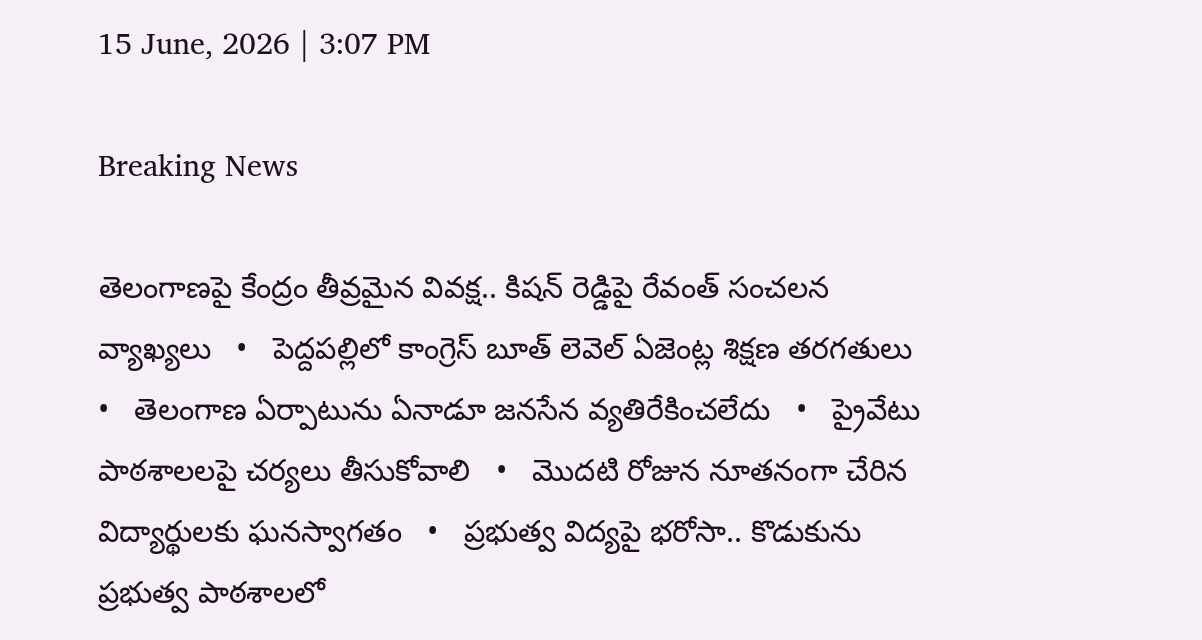15 June, 2026 | 3:07 PM

Breaking News

తెలంగాణపై కేంద్రం తీవ్రమైన వివక్ష.. కిషన్ రెడ్డిపై రేవంత్ సంచలన వ్యాఖ్యలు   •   పెద్దపల్లిలో కాంగ్రెస్ బూత్ లెవెల్ ఏజెంట్ల శిక్షణ తరగతులు   •   తెలంగాణ ఏర్పాటును ఏనాడూ జనసేన వ్యతిరేకించలేదు   •   ప్రైవేటు పాఠశాలలపై చర్యలు తీసుకోవాలి   •   మొదటి రోజున నూతనంగా చేరిన విద్యార్థులకు ఘనస్వాగతం   •   ప్రభుత్వ విద్యపై భరోసా.. కొడుకును ప్రభుత్వ పాఠశాలలో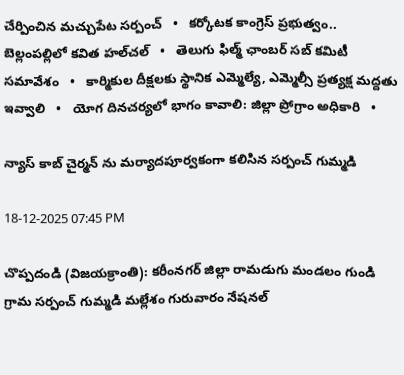చేర్పించిన మచ్చుపేట సర్పంచ్   •   కర్కోటక కాంగ్రెస్ ప్రభుత్వం.. బెల్లంపల్లిలో కవిత హల్‌చల్‌   •   తెలుగు ఫిల్మ్ ఛాంబర్ సబ్ కమిటీ సమావేశం   •   కార్మికుల దీక్షలకు స్థానిక ఎమ్మెల్యే, ఎమ్మెల్సీ ప్రత్యక్ష మద్దతు ఇవ్వాలి   •   యోగ దినచర్యలో భాగం కావాలి: జిల్లా ప్రోగ్రాం అధికారి   •

న్యాస్ కాబ్ చైర్మన్ ను మర్యాదపూర్వకంగా కలిసిన సర్పంచ్ గుమ్మడి

18-12-2025 07:45 PM

చొప్పదండి (విజయక్రాంతి): కరీంనగర్ జిల్లా రామడుగు మండలం గుండి గ్రామ సర్పంచ్ గుమ్మడి మల్లేశం గురువారం నేషనల్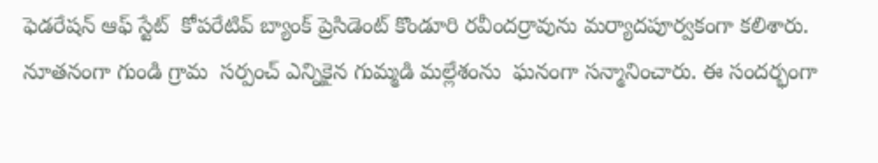ఫెడరేషన్ ఆఫ్ స్టేట్  కోపరేటివ్ బ్యాంక్ ప్రెసిడెంట్ కొండూరి రవీందర్రావును మర్యాదపూర్వకంగా కలిశారు. నూతనంగా గుండి గ్రామ  సర్పంచ్ ఎన్నికైన గుమ్మడి మల్లేశంను  ఘనంగా సన్మానించారు. ఈ సందర్భంగా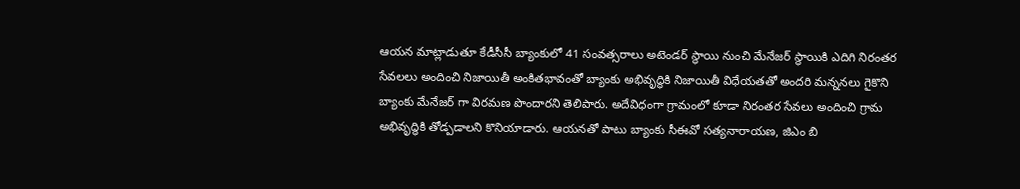ఆయన మాట్లాడుతూ కేడీసీసీ బ్యాంకులో 41 సంవత్సరాలు అటెండర్ స్థాయి నుంచి మేనేజర్ స్థాయికి ఎదిగి నిరంతర సేవలలు అందించి నిజాయితీ అంకితభావంతో బ్యాంకు అభివృద్ధికి నిజాయితీ విధేయతతో అందరి మన్ననలు గైకొని బ్యాంకు మేనేజర్ గా విరమణ పొందారని తెలిపారు. అదేవిధంగా గ్రామంలో కూడా నిరంతర సేవలు అందించి గ్రామ అభివృద్ధికి తోడ్పడాలని కొనియాడారు. ఆయనతో పాటు బ్యాంకు సీఈవో సత్యనారాయణ, జిఎం బి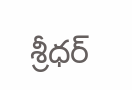శ్రీధర్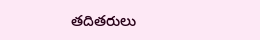తదితరులు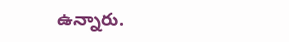ఉన్నారు.